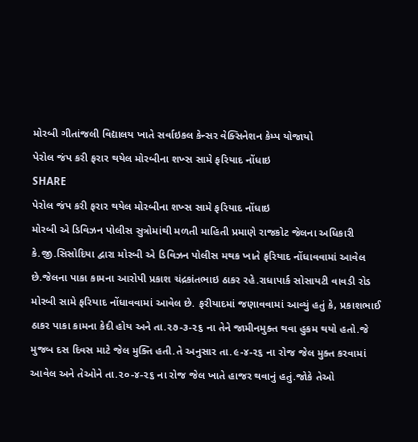મોરબી ગીતાંજલી વિદ્યાલય ખાતે સર્વાઇકલ કેન્સર વેક્સિનેશન કેમ્પ યોજાયો
પેરોલ જંપ કરી ફરાર થયેલ મોરબીના શખ્સ સામે ફરિયાદ નોંધાઇ
SHARE
પેરોલ જંપ કરી ફરાર થયેલ મોરબીના શખ્સ સામે ફરિયાદ નોંધાઇ
મોરબી એ ડિવિઝન પોલીસ સુત્રોમાંથી મળતી માહિતી પ્રમાણે રાજકોટ જેલના અધિકારી કે.જી.સિસોદિયા દ્વારા મોરબી એ ડિવિઝન પોલીસ મથક ખાતે ફરિયાદ નોંધાવવામાં આવેલ છે.જેલના પાકા કામના આરોપી પ્રકાશ ચંદ્રકાંતભાઇ ઠાકર રહે.રાધાપાર્ક સોસાયટી વાવડી રોડ મોરબી સામે ફરિયાદ નોંધાવવામાં આવેલ છે. ફરીયાદમાં જણાવવામાં આવ્યું હતું કે, પ્રકાશભાઈ ઠાકર પાકા કામના કેદી હોય અને તા.૨૭-૩-૨૬ ના તેને જામીનમુક્ત થવા હુકમ થયો હતો.જે મુજબ દસ દિવસ માટે જેલ મુક્તિ હતી.તે અનુસાર તા.૯-૪-૨૬ ના રોજ જેલ મુક્ત કરવામાં આવેલ અને તેઓને તા.૨૦-૪-૨૬ ના રોજ જેલ ખાતે હાજર થવાનું હતું.જોકે તેઓ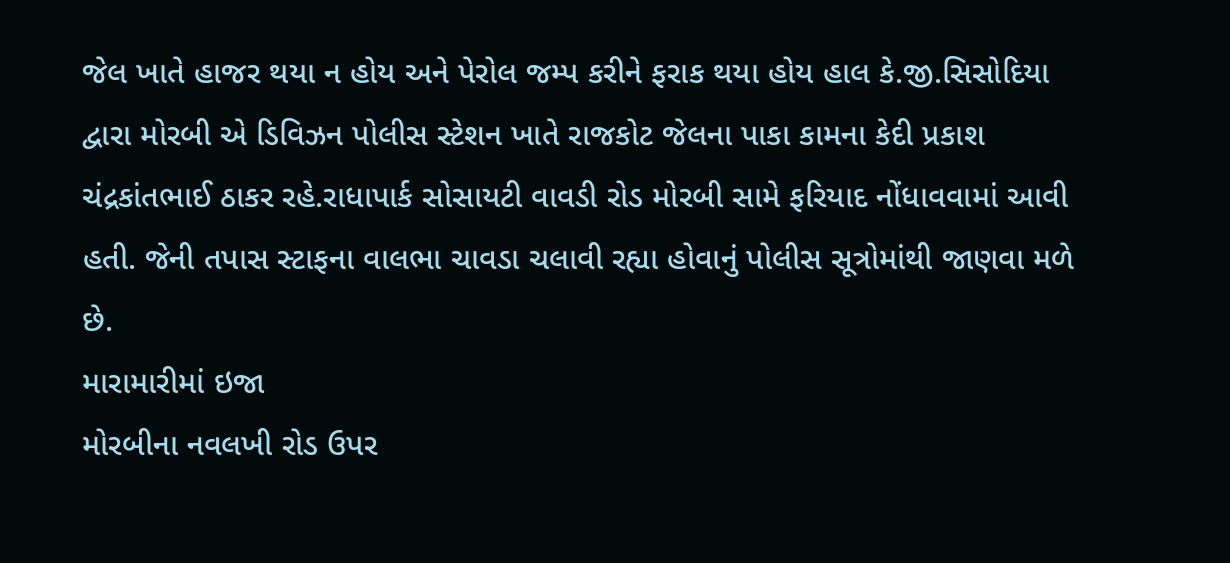જેલ ખાતે હાજર થયા ન હોય અને પેરોલ જમ્પ કરીને ફરાક થયા હોય હાલ કે.જી.સિસોદિયા દ્વારા મોરબી એ ડિવિઝન પોલીસ સ્ટેશન ખાતે રાજકોટ જેલના પાકા કામના કેદી પ્રકાશ ચંદ્રકાંતભાઈ ઠાકર રહે.રાધાપાર્ક સોસાયટી વાવડી રોડ મોરબી સામે ફરિયાદ નોંધાવવામાં આવી હતી. જેની તપાસ સ્ટાફના વાલભા ચાવડા ચલાવી રહ્યા હોવાનું પોલીસ સૂત્રોમાંથી જાણવા મળે છે.
મારામારીમાં ઇજા
મોરબીના નવલખી રોડ ઉપર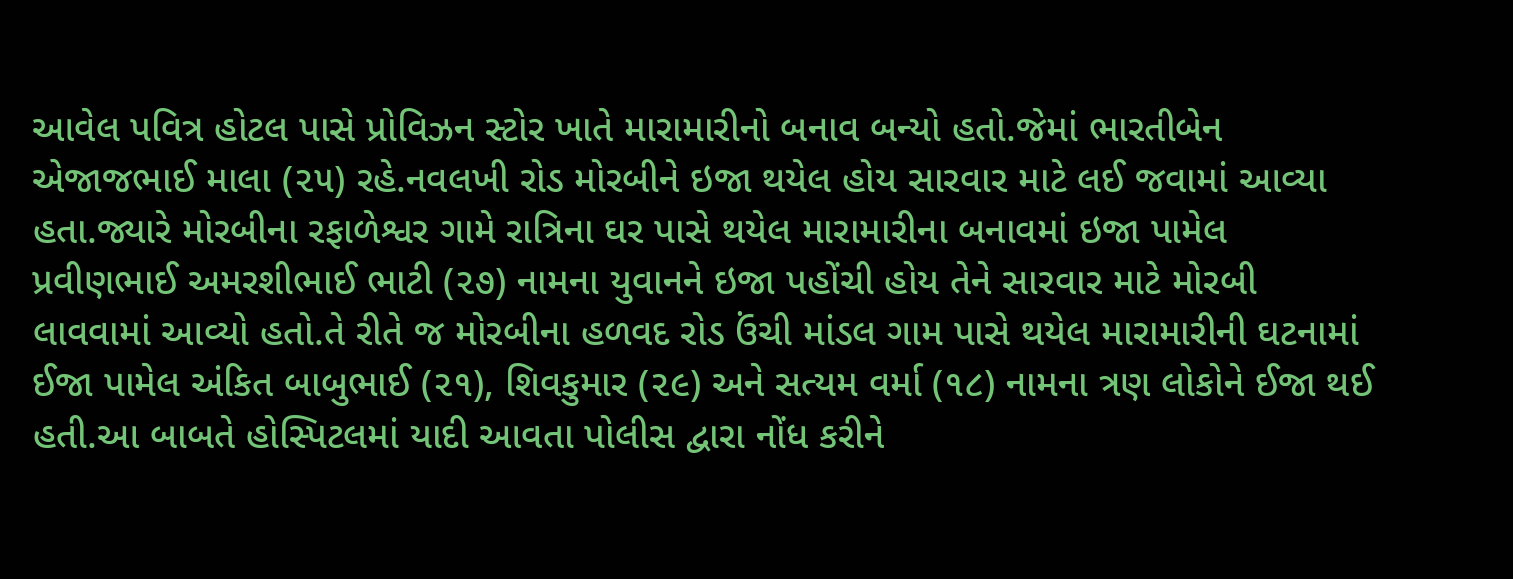આવેલ પવિત્ર હોટલ પાસે પ્રોવિઝન સ્ટોર ખાતે મારામારીનો બનાવ બન્યો હતો.જેમાં ભારતીબેન એજાજભાઈ માલા (૨૫) રહે.નવલખી રોડ મોરબીને ઇજા થયેલ હોય સારવાર માટે લઈ જવામાં આવ્યા હતા.જ્યારે મોરબીના રફાળેશ્વર ગામે રાત્રિના ઘર પાસે થયેલ મારામારીના બનાવમાં ઇજા પામેલ પ્રવીણભાઈ અમરશીભાઈ ભાટી (૨૭) નામના યુવાનને ઇજા પહોંચી હોય તેને સારવાર માટે મોરબી લાવવામાં આવ્યો હતો.તે રીતે જ મોરબીના હળવદ રોડ ઉંચી માંડલ ગામ પાસે થયેલ મારામારીની ઘટનામાં ઈજા પામેલ અંકિત બાબુભાઈ (૨૧), શિવકુમાર (૨૯) અને સત્યમ વર્મા (૧૮) નામના ત્રણ લોકોને ઈજા થઈ હતી.આ બાબતે હોસ્પિટલમાં યાદી આવતા પોલીસ દ્વારા નોંધ કરીને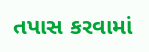તપાસ કરવામાં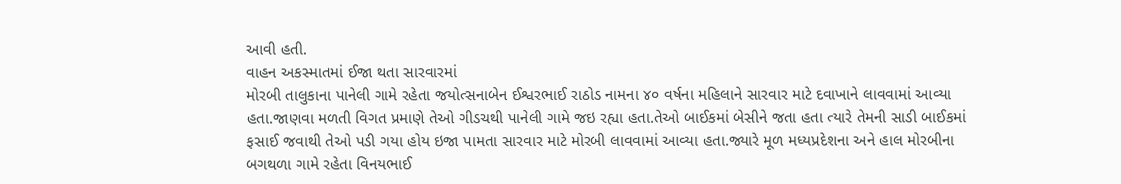આવી હતી.
વાહન અકસ્માતમાં ઈજા થતા સારવારમાં
મોરબી તાલુકાના પાનેલી ગામે રહેતા જયોત્સનાબેન ઈશ્વરભાઈ રાઠોડ નામના ૪૦ વર્ષના મહિલાને સારવાર માટે દવાખાને લાવવામાં આવ્યા હતા.જાણવા મળતી વિગત પ્રમાણે તેઓ ગીડચથી પાનેલી ગામે જઇ રહ્યા હતા.તેઓ બાઈકમાં બેસીને જતા હતા ત્યારે તેમની સાડી બાઈકમાં ફસાઈ જવાથી તેઓ પડી ગયા હોય ઇજા પામતા સારવાર માટે મોરબી લાવવામાં આવ્યા હતા.જ્યારે મૂળ મધ્યપ્રદેશના અને હાલ મોરબીના બગથળા ગામે રહેતા વિનયભાઈ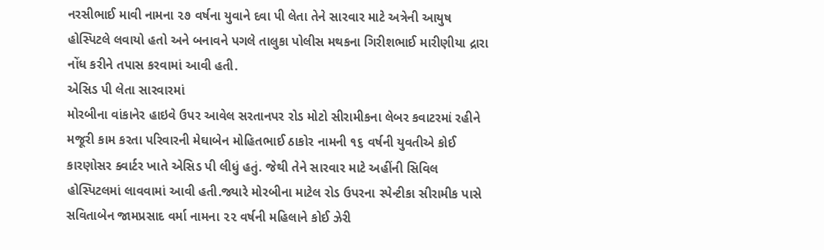નરસીભાઈ માવી નામના ૨૭ વર્ષના યુવાને દવા પી લેતા તેને સારવાર માટે અત્રેની આયુષ હોસ્પિટલે લવાયો હતો અને બનાવને પગલે તાલુકા પોલીસ મથકના ગિરીશભાઈ મારીણીયા દ્રારા નોંધ કરીને તપાસ કરવામાં આવી હતી.
એસિડ પી લેતા સારવારમાં
મોરબીના વાંકાનેર હાઇવે ઉપર આવેલ સરતાનપર રોડ મોટો સીરામીકના લેબર કવાટરમાં રહીને મજૂરી કામ કરતા પરિવારની મેઘાબેન મોહિતભાઈ ઠાકોર નામની ૧૬ વર્ષની યુવતીએ કોઈ કારણોસર ક્વાર્ટર ખાતે એસિડ પી લીધું હતું. જેથી તેને સારવાર માટે અહીંની સિવિલ હોસ્પિટલમાં લાવવામાં આવી હતી.જ્યારે મોરબીના માટેલ રોડ ઉપરના સ્પેન્ટીકા સીરામીક પાસે સવિતાબેન જામપ્રસાદ વર્મા નામના ૨૨ વર્ષની મહિલાને કોઈ ઝેરી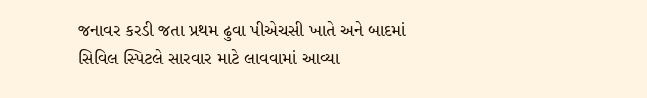જનાવર કરડી જતા પ્રથમ ઢુવા પીએચસી ખાતે અને બાદમાં સિવિલ સ્પિટલે સારવાર માટે લાવવામાં આવ્યા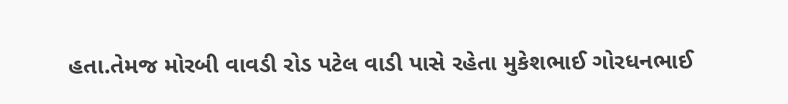હતા.તેમજ મોરબી વાવડી રોડ પટેલ વાડી પાસે રહેતા મુકેશભાઈ ગોરધનભાઈ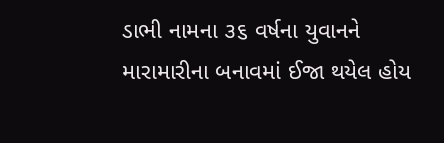ડાભી નામના ૩૬ વર્ષના યુવાનને મારામારીના બનાવમાં ઈજા થયેલ હોય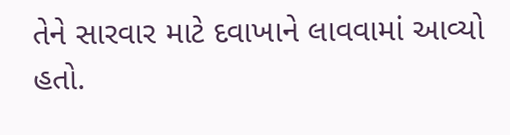તેને સારવાર માટે દવાખાને લાવવામાં આવ્યો હતો.